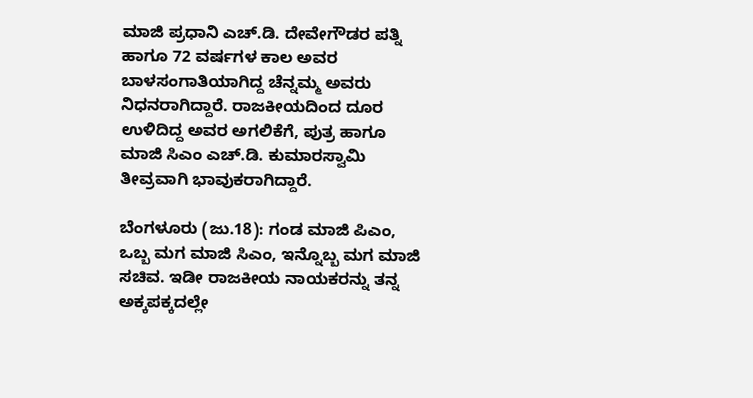ಮಾಜಿ ಪ್ರಧಾನಿ ಎಚ್.ಡಿ. ದೇವೇಗೌಡರ ಪತ್ನಿ ಹಾಗೂ 72 ವರ್ಷಗಳ ಕಾಲ ಅವರ ಬಾಳಸಂಗಾತಿಯಾಗಿದ್ದ ಚೆನ್ನಮ್ಮ ಅವರು ನಿಧನರಾಗಿದ್ದಾರೆ. ರಾಜಕೀಯದಿಂದ ದೂರ ಉಳಿದಿದ್ದ ಅವರ ಅಗಲಿಕೆಗೆ, ಪುತ್ರ ಹಾಗೂ ಮಾಜಿ ಸಿಎಂ ಎಚ್.ಡಿ. ಕುಮಾರಸ್ವಾಮಿ ತೀವ್ರವಾಗಿ ಭಾವುಕರಾಗಿದ್ದಾರೆ.

ಬೆಂಗಳೂರು (ಜು.18): ಗಂಡ ಮಾಜಿ ಪಿಎಂ, ಒಬ್ಬ ಮಗ ಮಾಜಿ ಸಿಎಂ, ಇನ್ನೊಬ್ಬ ಮಗ ಮಾಜಿ ಸಚಿವ. ಇಡೀ ರಾಜಕೀಯ ನಾಯಕರನ್ನು ತನ್ನ ಅಕ್ಕಪಕ್ಕದಲ್ಲೇ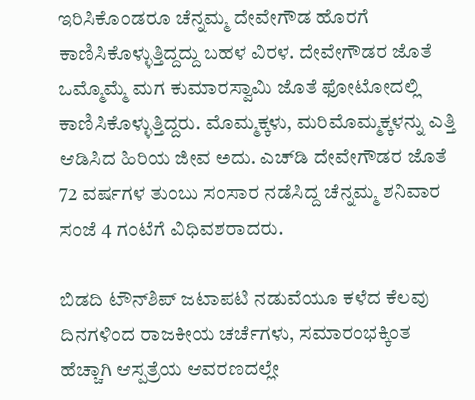ಇರಿಸಿಕೊಂಡರೂ ಚೆನ್ನಮ್ಮ ದೇವೇಗೌಡ ಹೊರಗೆ ಕಾಣಿಸಿಕೊಳ್ಳುತ್ತಿದ್ದದ್ದು ಬಹಳ ವಿರಳ. ದೇವೇಗೌಡರ ಜೊತೆ ಒಮ್ಮೊಮ್ಮೆ ಮಗ ಕುಮಾರಸ್ವಾಮಿ ಜೊತೆ ಫೋಟೋದಲ್ಲಿ ಕಾಣಿಸಿಕೊಳ್ಳುತ್ತಿದ್ದರು. ಮೊಮ್ಮಕ್ಕಳು, ಮರಿಮೊಮ್ಮಕ್ಕಳನ್ನು ಎತ್ತಿ ಆಡಿಸಿದ ಹಿರಿಯ ಜೀವ ಅದು. ಎಚ್‌ಡಿ ದೇವೇಗೌಡರ ಜೊತೆ 72 ವರ್ಷಗಳ ತುಂಬು ಸಂಸಾರ ನಡೆಸಿದ್ದ ಚೆನ್ನಮ್ಮ ಶನಿವಾರ ಸಂಜೆ 4 ಗಂಟೆಗೆ ವಿಧಿವಶರಾದರು.

ಬಿಡದಿ ಟೌನ್‌ಶಿಪ್‌ ಜಟಾಪಟಿ ನಡುವೆಯೂ ಕಳೆದ ಕೆಲವು ದಿನಗಳಿಂದ ರಾಜಕೀಯ ಚರ್ಚೆಗಳು, ಸಮಾರಂಭಕ್ಕಿಂತ ಹೆಚ್ಚಾಗಿ ಆಸ್ಪತ್ರೆಯ ಆವರಣದಲ್ಲೇ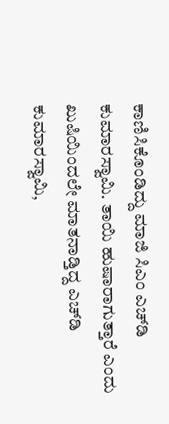ಕಾಣಿಸಿಕೊಂಡಿದ್ದು ಮಾಜಿ ಸಿಎಂ ಎಚ್‌ಡಿ ಕುಮಾರಸ್ವಾಮಿ. ತಾಯಿ ಹುಷಾರಾಗುತ್ತಾರೆ ಎಂದು ಖುಷಿಯಿಂದಲೇ ಮಾತನಾಡ್ತಿದ್ದ ಎಚ್‌ಡಿ ಕುಮಾರಸ್ವಾಮಿ,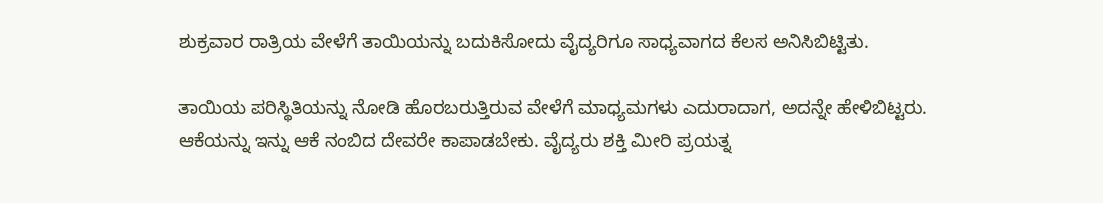ಶುಕ್ರವಾರ ರಾತ್ರಿಯ ವೇಳೆಗೆ ತಾಯಿಯನ್ನು ಬದುಕಿಸೋದು ವೈದ್ಯರಿಗೂ ಸಾಧ್ಯವಾಗದ ಕೆಲಸ ಅನಿಸಿಬಿಟ್ಟಿತು.

ತಾಯಿಯ ಪರಿಸ್ಥಿತಿಯನ್ನು ನೋಡಿ ಹೊರಬರುತ್ತಿರುವ ವೇಳೆಗೆ ಮಾಧ್ಯಮಗಳು ಎದುರಾದಾಗ, ಅದನ್ನೇ ಹೇಳಿಬಿಟ್ಟರು. ಆಕೆಯನ್ನು ಇನ್ನು ಆಕೆ ನಂಬಿದ ದೇವರೇ ಕಾಪಾಡಬೇಕು. ವೈದ್ಯರು ಶಕ್ತಿ ಮೀರಿ ಪ್ರಯತ್ನ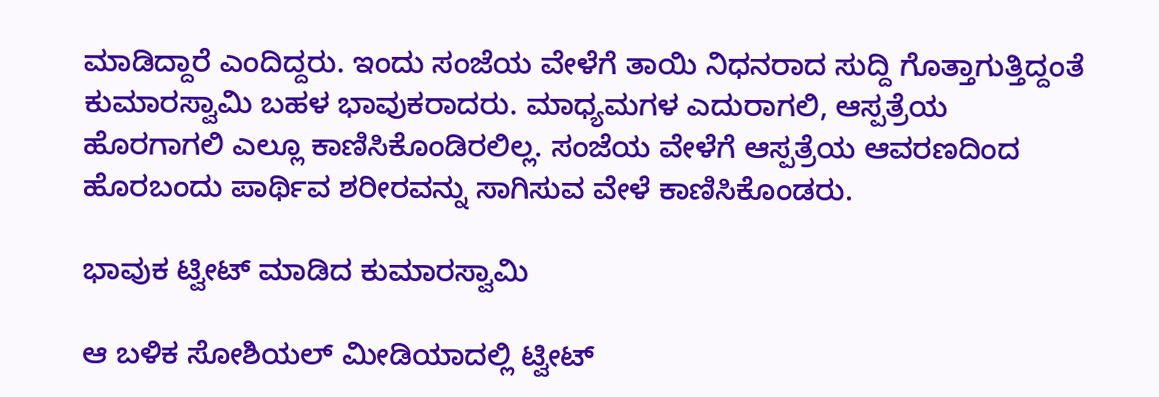ಮಾಡಿದ್ದಾರೆ ಎಂದಿದ್ದರು. ಇಂದು ಸಂಜೆಯ ವೇಳೆಗೆ ತಾಯಿ ನಿಧನರಾದ ಸುದ್ದಿ ಗೊತ್ತಾಗುತ್ತಿದ್ದಂತೆ ಕುಮಾರಸ್ವಾಮಿ ಬಹಳ ಭಾವುಕರಾದರು. ಮಾಧ್ಯಮಗಳ ಎದುರಾಗಲಿ, ಆಸ್ಪತ್ರೆಯ ಹೊರಗಾಗಲಿ ಎಲ್ಲೂ ಕಾಣಿಸಿಕೊಂಡಿರಲಿಲ್ಲ. ಸಂಜೆಯ ವೇಳೆಗೆ ಆಸ್ಪತ್ರೆಯ ಆವರಣದಿಂದ ಹೊರಬಂದು ಪಾರ್ಥಿವ ಶರೀರವನ್ನು ಸಾಗಿಸುವ ವೇಳೆ ಕಾಣಿಸಿಕೊಂಡರು.

ಭಾವುಕ ಟ್ವೀಟ್‌ ಮಾಡಿದ ಕುಮಾರಸ್ವಾಮಿ

ಆ ಬಳಿಕ ಸೋಶಿಯಲ್‌ ಮೀಡಿಯಾದಲ್ಲಿ ಟ್ವೀಟ್‌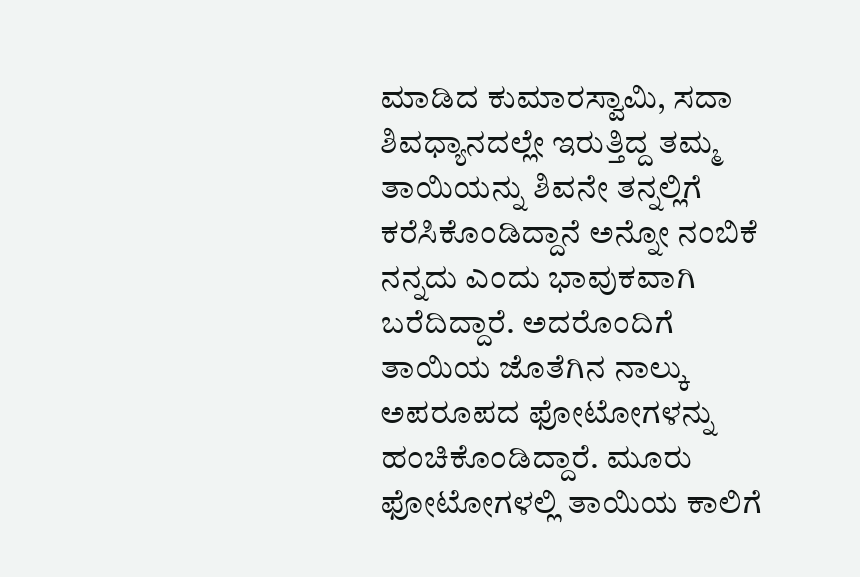ಮಾಡಿದ ಕುಮಾರಸ್ವಾಮಿ, ಸದಾ ಶಿವಧ್ಯಾನದಲ್ಲೇ ಇರುತ್ತಿದ್ದ ತಮ್ಮ ತಾಯಿಯನ್ನು ಶಿವನೇ ತನ್ನಲ್ಲಿಗೆ ಕರೆಸಿಕೊಂಡಿದ್ದಾನೆ ಅನ್ನೋ ನಂಬಿಕೆ ನನ್ನದು ಎಂದು ಭಾವುಕವಾಗಿ ಬರೆದಿದ್ದಾರೆ. ಅದರೊಂದಿಗೆ ತಾಯಿಯ ಜೊತೆಗಿನ ನಾಲ್ಕು ಅಪರೂಪದ ಫೋಟೋಗಳನ್ನು ಹಂಚಿಕೊಂಡಿದ್ದಾರೆ. ಮೂರು ಫೋಟೋಗಳಲ್ಲಿ ತಾಯಿಯ ಕಾಲಿಗೆ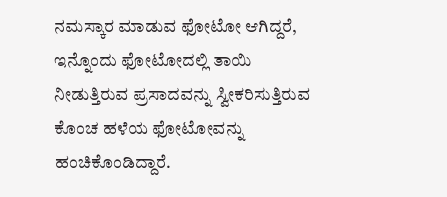ನಮಸ್ಕಾರ ಮಾಡುವ ಫೋಟೋ ಆಗಿದ್ದರೆ, ಇನ್ನೊಂದು ಫೋಟೋದಲ್ಲಿ ತಾಯಿ ನೀಡುತ್ತಿರುವ ಪ್ರಸಾದವನ್ನು ಸ್ವೀಕರಿಸುತ್ತಿರುವ ಕೊಂಚ ಹಳೆಯ ಫೋಟೋವನ್ನು ಹಂಚಿಕೊಂಡಿದ್ದಾರೆ.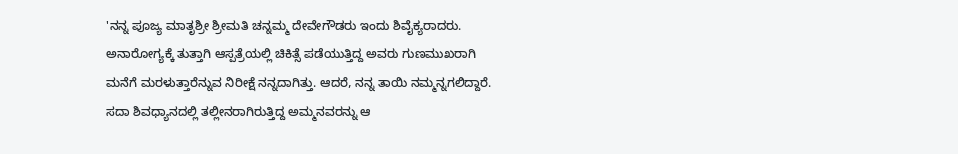'ನನ್ನ ಪೂಜ್ಯ ಮಾತೃಶ್ರೀ ಶ್ರೀಮತಿ ಚನ್ನಮ್ಮ ದೇವೇಗೌಡರು ಇಂದು ಶಿವೈಕ್ಯರಾದರು. ಅನಾರೋಗ್ಯಕ್ಕೆ ತುತ್ತಾಗಿ ಆಸ್ಪತ್ರೆಯಲ್ಲಿ ಚಿಕಿತ್ಸೆ ಪಡೆಯುತ್ತಿದ್ದ ಅವರು ಗುಣಮುಖರಾಗಿ ಮನೆಗೆ ಮರಳುತ್ತಾರೆನ್ನುವ ನಿರೀಕ್ಷೆ ನನ್ನದಾಗಿತ್ತು. ಆದರೆ, ನನ್ನ ತಾಯಿ ನಮ್ಮನ್ನಗಲಿದ್ದಾರೆ. ಸದಾ ಶಿವಧ್ಯಾನದಲ್ಲಿ ತಲ್ಲೀನರಾಗಿರುತ್ತಿದ್ದ ಅಮ್ಮನವರನ್ನು ಆ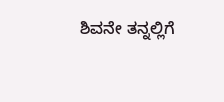ಶಿವನೇ ತನ್ನಲ್ಲಿಗೆ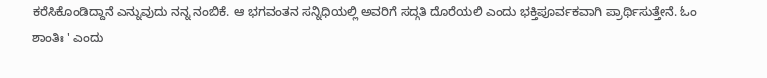ಕರೆಸಿಕೊಂಡಿದ್ದಾನೆ ಎನ್ನುವುದು ನನ್ನ ನಂಬಿಕೆ. ಆ ಭಗವಂತನ ಸನ್ನಿಧಿಯಲ್ಲಿ ಅವರಿಗೆ ಸದ್ಗತಿ ದೊರೆಯಲಿ ಎಂದು ಭಕ್ತಿಪೂರ್ವಕವಾಗಿ ಪ್ರಾರ್ಥಿಸುತ್ತೇನೆ. ಓಂ ಶಾಂತಿಃ ' ಎಂದು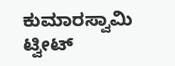ಕುಮಾರಸ್ವಾಮಿ ಟ್ವೀಟ್‌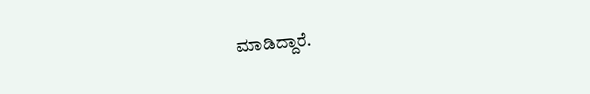ಮಾಡಿದ್ದಾರೆ.